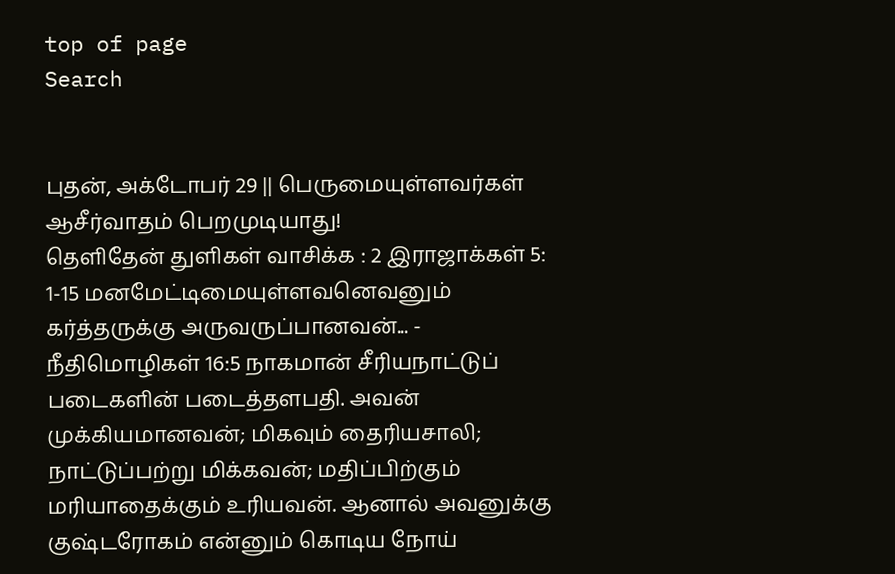top of page
Search


புதன், அக்டோபர் 29 || பெருமையுள்ளவர்கள் ஆசீர்வாதம் பெறமுடியாது!
தெளிதேன் துளிகள் வாசிக்க : 2 இராஜாக்கள் 5: 1-15 மனமேட்டிமையுள்ளவனெவனும் கர்த்தருக்கு அருவருப்பானவன்... - நீதிமொழிகள் 16:5 நாகமான் சீரியநாட்டுப் படைகளின் படைத்தளபதி. அவன் முக்கியமானவன்; மிகவும் தைரியசாலி; நாட்டுப்பற்று மிக்கவன்; மதிப்பிற்கும் மரியாதைக்கும் உரியவன். ஆனால் அவனுக்கு குஷ்டரோகம் என்னும் கொடிய நோய்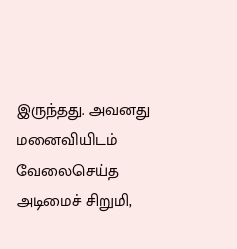இருந்தது. அவனது மனைவியிடம் வேலைசெய்த அடிமைச் சிறுமி,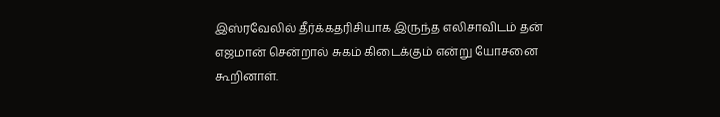இஸ்ரவேலில் தீர்க்கதரிசியாக இருந்த எலிசாவிடம் தன் எஜமான் சென்றால் சுகம் கிடைக்கும் என்று யோசனை கூறினாள்.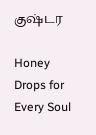குஷ்டர

Honey Drops for Every Soul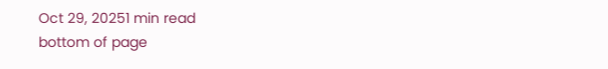Oct 29, 20251 min read
bottom of page